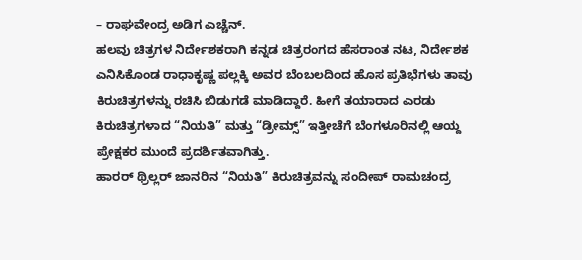– ರಾಘವೇಂದ್ರ ಅಡಿಗ ಎಚ್ಚೆನ್.
ಹಲವು ಚಿತ್ರಗಳ ನಿರ್ದೇಶಕರಾಗಿ ಕನ್ನಡ ಚಿತ್ರರಂಗದ ಹೆಸರಾಂತ ನಟ, ನಿರ್ದೇಶಕ ಎನಿಸಿಕೊಂಡ ರಾಧಾಕೃಷ್ಣ ಪಲ್ಲಕ್ಕಿ ಅವರ ಬೆಂಬಲದಿಂದ ಹೊಸ ಪ್ರತಿಭೆಗಳು ತಾವು ಕಿರುಚಿತ್ರಗಳನ್ನು ರಚಿಸಿ ಬಿಡುಗಡೆ ಮಾಡಿದ್ದಾರೆ. ಹೀಗೆ ತಯಾರಾದ ಎರಡು ಕಿರುಚಿತ್ರಗಳಾದ “ನಿಯತಿ” ಮತ್ತು “ಡ್ರೀಮ್ಸ್” ಇತ್ತೀಚೆಗೆ ಬೆಂಗಳೂರಿನಲ್ಲಿ ಆಯ್ದ ಪ್ರೇಕ್ಷಕರ ಮುಂದೆ ಪ್ರದರ್ಶಿತವಾಗಿತ್ತು.
ಹಾರರ್ ಥ್ರಿಲ್ಲರ್ ಜಾನರಿನ “ನಿಯತಿ” ಕಿರುಚಿತ್ರವನ್ನು ಸಂದೀಪ್ ರಾಮಚಂದ್ರ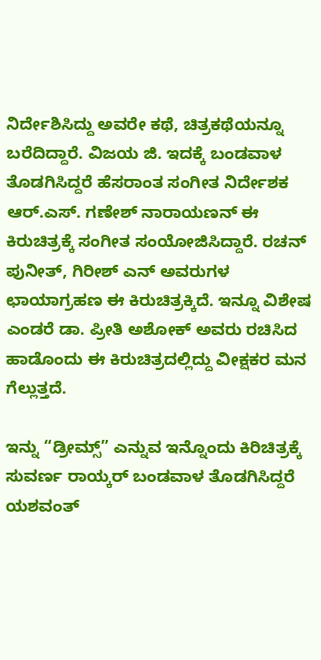ನಿರ್ದೇಶಿಸಿದ್ದು ಅವರೇ ಕಥೆ, ಚಿತ್ರಕಥೆಯನ್ನೂ ಬರೆದಿದ್ದಾರೆ. ವಿಜಯ ಜಿ. ಇದಕ್ಕೆ ಬಂಡವಾಳ ತೊಡಗಿಸಿದ್ದರೆ ಹೆಸರಾಂತ ಸಂಗೀತ ನಿರ್ದೇಶಕ ಆರ್.ಎಸ್. ಗಣೇಶ್ ನಾರಾಯಣನ್ ಈ ಕಿರುಚಿತ್ರಕ್ಕೆ ಸಂಗೀತ ಸಂಯೋಜಿಸಿದ್ದಾರೆ. ರಚನ್ ಪುನೀತ್, ಗಿರೀಶ್ ಎನ್ ಅವರುಗಳ ಛಾಯಾಗ್ರಹಣ ಈ ಕಿರುಚಿತ್ರಕ್ಕಿದೆ. ಇನ್ನೂ ವಿಶೇಷ ಎಂಡರೆ ಡಾ. ಪ್ರೀತಿ ಅಶೋಕ್ ಅವರು ರಚಿಸಿದ ಹಾಡೊಂದು ಈ ಕಿರುಚಿತ್ರದಲ್ಲಿದ್ದು ವೀಕ್ಷಕರ ಮನ ಗೆಲ್ಲುತ್ತದೆ.

ಇನ್ನು “ಡ್ರೀಮ್ಸ್” ಎನ್ನುವ ಇನ್ನೊಂದು ಕಿರಿಚಿತ್ರಕ್ಕೆ ಸುವರ್ಣ ರಾಯ್ಕರ್ ಬಂಡವಾಳ ತೊಡಗಿಸಿದ್ದರೆ ಯಶವಂತ್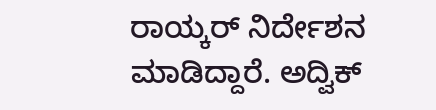ರಾಯ್ಕರ್ ನಿರ್ದೇಶನ ಮಾಡಿದ್ದಾರೆ. ಅದ್ವಿಕ್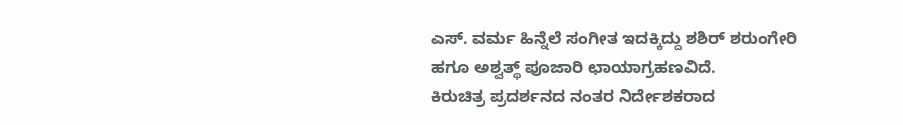ಎಸ್. ವರ್ಮ ಹಿನ್ನೆಲೆ ಸಂಗೀತ ಇದಕ್ಕಿದ್ದು ಶಶಿರ್ ಶರುಂಗೇರಿ ಹಗೂ ಅಶ್ವತ್ಥ್ ಪೂಜಾರಿ ಛಾಯಾಗ್ರಹಣವಿದೆ.
ಕಿರುಚಿತ್ರ ಪ್ರದರ್ಶನದ ನಂತರ ನಿರ್ದೇಶಕರಾದ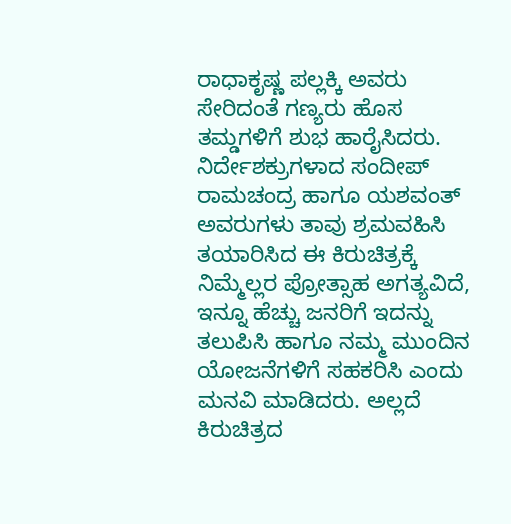ರಾಧಾಕೃಷ್ಣ ಪಲ್ಲಕ್ಕಿ ಅವರು ಸೇರಿದಂತೆ ಗಣ್ಯರು ಹೊಸ ತಮ್ಡಗಳಿಗೆ ಶುಭ ಹಾರೈಸಿದರು. ನಿರ್ದೇಶಕ್ರುಗಳಾದ ಸಂದೀಪ್ ರಾಮಚಂದ್ರ ಹಾಗೂ ಯಶವಂತ್ ಅವರುಗಳು ತಾವು ಶ್ರಮವಹಿಸಿ ತಯಾರಿಸಿದ ಈ ಕಿರುಚಿತ್ರಕ್ಕೆ ನಿಮ್ಮೆಲ್ಲರ ಪ್ರೋತ್ಸಾಹ ಅಗತ್ಯವಿದೆ, ಇನ್ನೂ ಹೆಚ್ಚು ಜನರಿಗೆ ಇದನ್ನು ತಲುಪಿಸಿ ಹಾಗೂ ನಮ್ಮ ಮುಂದಿನ ಯೋಜನೆಗಳಿಗೆ ಸಹಕರಿಸಿ ಎಂದು ಮನವಿ ಮಾಡಿದರು. ಅಲ್ಲದೆ ಕಿರುಚಿತ್ರದ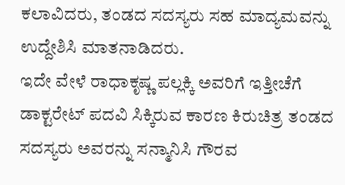ಕಲಾವಿದರು, ತಂಡದ ಸದಸ್ಯರು ಸಹ ಮಾದ್ಯಮವನ್ನು ಉದ್ದೇಶಿಸಿ ಮಾತನಾಡಿದರು.
ಇದೇ ವೇಳೆ ರಾಧಾಕೃಷ್ಣ ಪಲ್ಲಕ್ಕಿ ಅವರಿಗೆ ಇತ್ತೀಚೆಗೆ ಡಾಕ್ಟರೇಟ್ ಪದವಿ ಸಿಕ್ಕಿರುವ ಕಾರಣ ಕಿರುಚಿತ್ರ ತಂಡದ ಸದಸ್ಯರು ಅವರನ್ನು ಸನ್ಮಾನಿಸಿ ಗೌರವ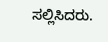ಸಲ್ಲಿಸಿದರು.